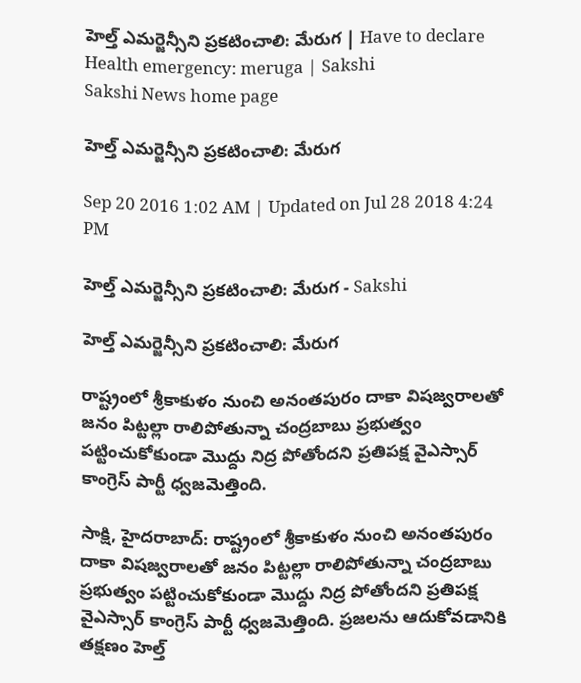హెల్త్ ఎమర్జెన్సీని ప్రకటించాలి: మేరుగ | Have to declare Health emergency: meruga | Sakshi
Sakshi News home page

హెల్త్ ఎమర్జెన్సీని ప్రకటించాలి: మేరుగ

Sep 20 2016 1:02 AM | Updated on Jul 28 2018 4:24 PM

హెల్త్ ఎమర్జెన్సీని ప్రకటించాలి: మేరుగ - Sakshi

హెల్త్ ఎమర్జెన్సీని ప్రకటించాలి: మేరుగ

రాష్ట్రంలో శ్రీకాకుళం నుంచి అనంతపురం దాకా విషజ్వరాలతో జనం పిట్టల్లా రాలిపోతున్నా చంద్రబాబు ప్రభుత్వం పట్టించుకోకుండా మొద్దు నిద్ర పోతోందని ప్రతిపక్ష వైఎస్సార్ కాంగ్రెస్ పార్టీ ధ్వజమెత్తింది.

సాక్షి, హైదరాబాద్: రాష్ట్రంలో శ్రీకాకుళం నుంచి అనంతపురం దాకా విషజ్వరాలతో జనం పిట్టల్లా రాలిపోతున్నా చంద్రబాబు ప్రభుత్వం పట్టించుకోకుండా మొద్దు నిద్ర పోతోందని ప్రతిపక్ష వైఎస్సార్ కాంగ్రెస్ పార్టీ ధ్వజమెత్తింది. ప్రజలను ఆదుకోవడానికి తక్షణం హెల్త్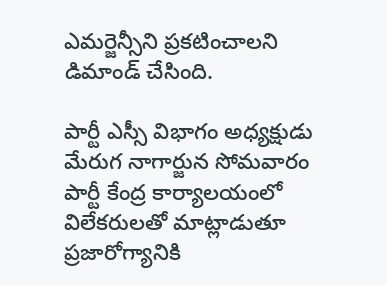ఎమర్జెన్సీని ప్రకటించాలని డిమాండ్ చేసింది.

పార్టీ ఎస్సీ విభాగం అధ్యక్షుడు మేరుగ నాగార్జున సోమవారం పార్టీ కేంద్ర కార్యాలయంలో విలేకరులతో మాట్లాడుతూ ప్రజారోగ్యానికి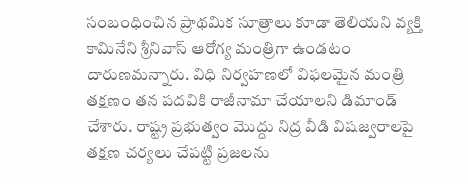సంబంధించిన ప్రాథమిక సూత్రాలు కూడా తెలియని వ్యక్తి కామినేని శ్రీనివాస్ ఆరోగ్య మంత్రిగా ఉండటం దారుణమన్నారు. విధి నిర్వహణలో విఫలమైన మంత్రి తక్షణం తన పదవికి రాజీనామా చేయాలని డిమాండ్ చేశారు. రాష్ట్ర ప్రభుత్వం మొద్దు నిద్ర వీడి విషజ్వరాలపై తక్షణ చర్యలు చేపట్టి ప్రజలను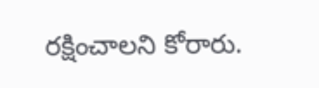రక్షించాలని కోరారు.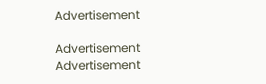Advertisement

Advertisement
Advertisement